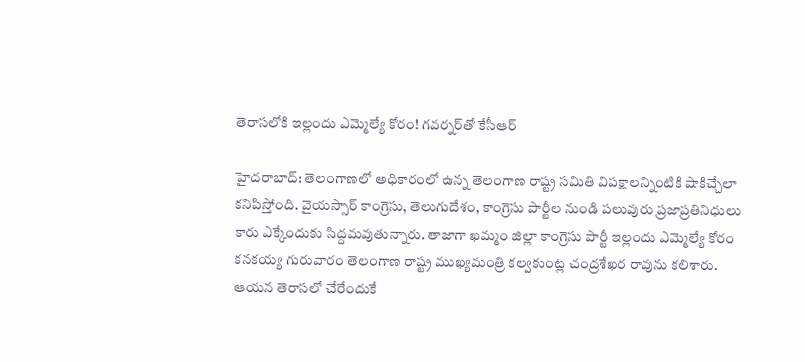తెరాసలోకి ఇల్లందు ఎమ్మెల్యే కోరం! గవర్నర్‌తో కేసీఆర్

హైదరాబాద్: తెలంగాణలో అధికారంలో ఉన్న తెలంగాణ రాష్ట్ర సమితి విపక్షాలన్నింటికి షాకిచ్చేలా కనిపిస్తోంది. వైయస్సార్ కాంగ్రెసు, తెలుగుదేశం, కాంగ్రెసు పార్టీల నుండి పలువురు ప్రజాప్రతినిధులు కారు ఎక్కేందుకు సిద్దమవుతున్నారు. తాజాగా ఖమ్మం జిల్లా కాంగ్రెసు పార్టీ ఇల్లందు ఎమ్మెల్యే కోరం కనకయ్య గురువారం తెలంగాణ రాష్ట్ర ముఖ్యమంత్రి కల్వకుంట్ల చంద్రశేఖర రావును కలిశారు. ఆయన తెరాసలో చేరేందుకే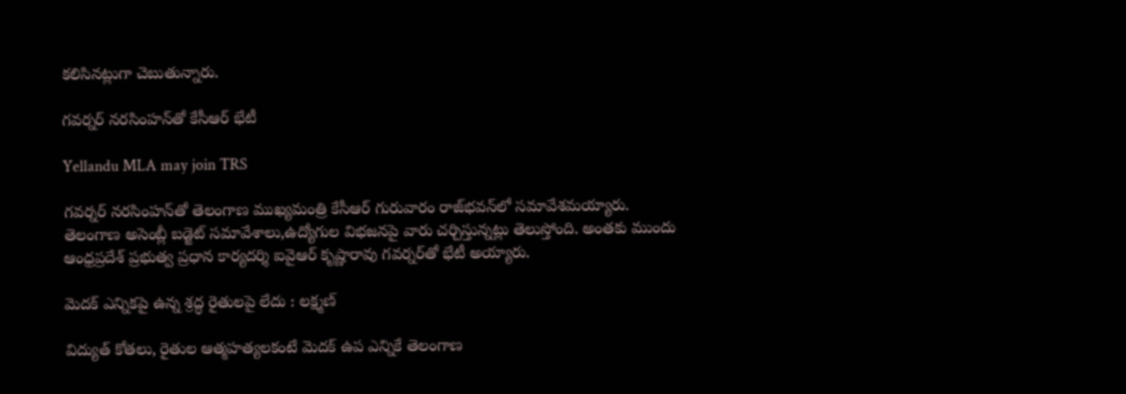కలిసినట్లుగా చెబుతున్నారు.

గవర్నర్‌ నరసింహన్‌తో కేసీఆర్‌ భేటీ

Yellandu MLA may join TRS

గవర్నర్‌ నరసింహన్‌తో తెలంగాణ ముఖ్యమంత్రి కేసీఆర్‌ గురువారం రాజ్‌భవన్‌లో సమావేశమయ్యారు. తెలంగాణ అసెంబ్లీ బడ్జెట్‌ సమావేశాలు,ఉద్యోగుల విభజనపై వారు చర్చిస్తున్నట్లు తెలుస్తోంది. అంతకు ముందు ఆంధ్రప్రదేశ్‌ ప్రభుత్వ ప్రధాన కార్యదర్శి ఐవైఆర్‌ కృష్ణారావు గవర్నర్‌తో భేటీ అయ్యారు.

మెదక్‌ ఎన్నికపై ఉన్న శ్రద్ధ రైతులపై లేదు : లక్ష్మణ్‌

విద్యుత్‌ కోతలు, రైతుల ఆత్మహత్యలకంటే మెదక్‌ ఉప ఎన్నికే తెలంగాణ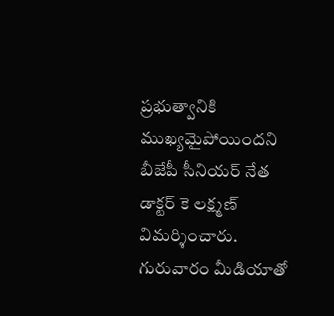ప్రభుత్వానికి ముఖ్యమైపోయిందని బీజేపీ సీనియర్‌ నేత డాక్టర్ కె లక్ష్మణ్‌ విమర్శించారు. గురువారం మీడియాతో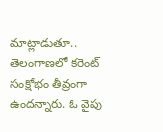మాట్లాడుతూ.. తెలంగాణలో కరెంట్‌ సంక్షోభం తీవ్రంగా ఉందన్నారు. ఓ వైపు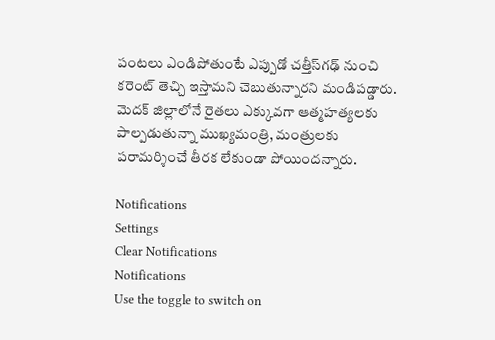పంటలు ఎండిపోతుంటే ఎప్పుడో చత్తీస్‌గఢ్‌ నుంచి కరెంట్‌ తెచ్చి ఇస్తామని చెబుతున్నారని మండిపడ్డారు. మెదక్‌ జిల్లాలోనే రైతలు ఎక్కువగా ఆత్మహత్యలకు పాల్పడుతున్నా ముఖ్యమంత్రి, మంత్రులకు పరామర్శించే తీరక లేకుండా పోయిందన్నారు.

Notifications
Settings
Clear Notifications
Notifications
Use the toggle to switch on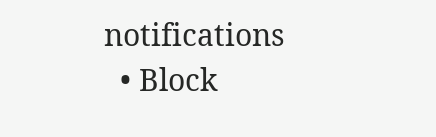notifications
  • Block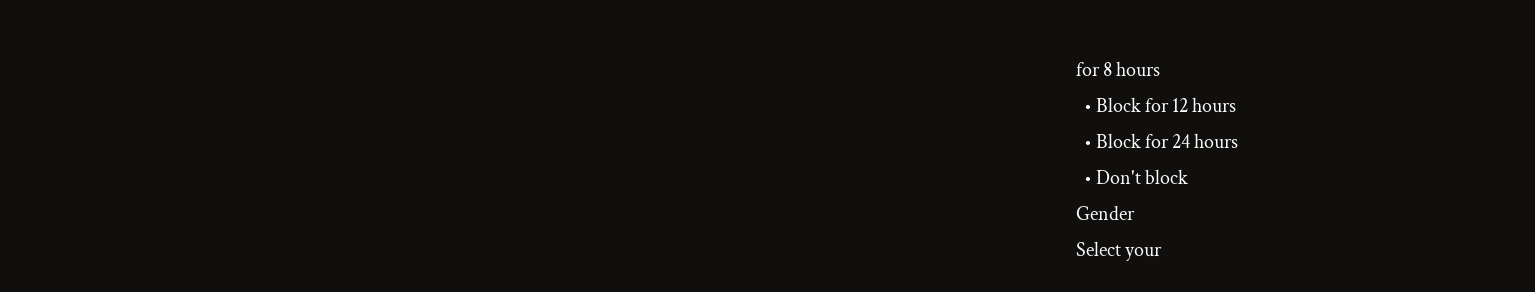for 8 hours
  • Block for 12 hours
  • Block for 24 hours
  • Don't block
Gender
Select your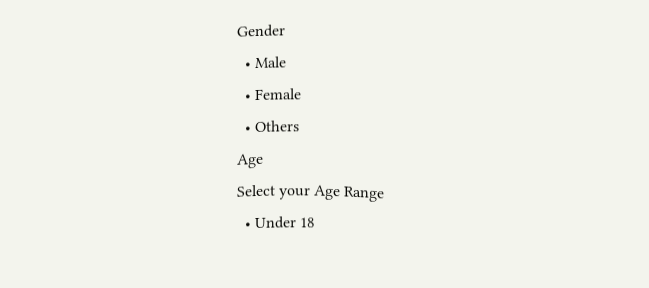Gender
  • Male
  • Female
  • Others
Age
Select your Age Range
  • Under 18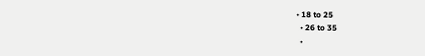• 18 to 25
  • 26 to 35
  •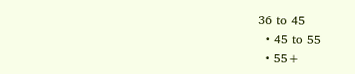36 to 45
  • 45 to 55
  • 55+